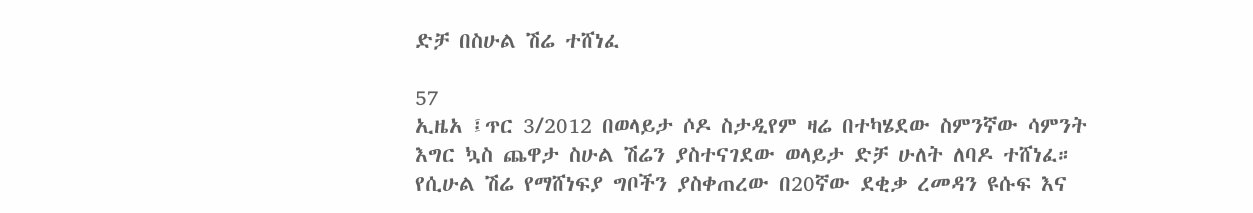ድቻ በስሁል ሽሬ ተሸነፈ

57
ኢዜአ ፤ጥር 3/2012 በወላይታ ሶዶ ስታዲየም ዛሬ በተካሄደው ስምንኛው ሳምንት እግር ኳስ ጨዋታ ስሁል ሽሬን ያስተናገደው ወላይታ ድቻ ሁለት ለባዶ ተሸነፈ። የሲሁል ሽሬ የማሸነፍያ ግቦችን ያስቀጠረው በ20ኛው ደቂቃ ረመዳን ዩሱፍ እና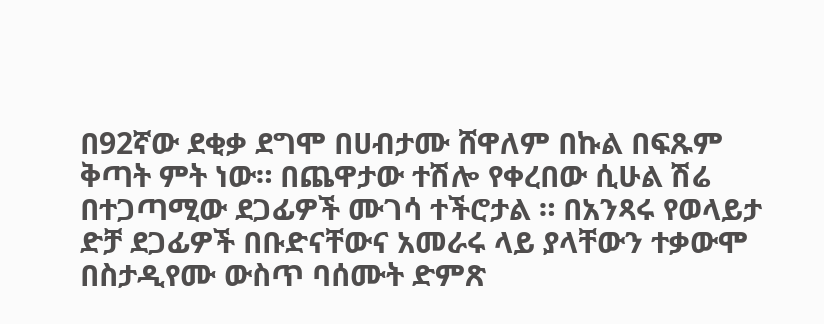በ92ኛው ደቂቃ ደግሞ በሀብታሙ ሸዋለም በኩል በፍጹም ቅጣት ምት ነው። በጨዋታው ተሽሎ የቀረበው ሲሁል ሽሬ በተጋጣሚው ደጋፊዎች ሙገሳ ተችሮታል ። በአንጻሩ የወላይታ ድቻ ደጋፊዎች በቡድናቸውና አመራሩ ላይ ያላቸውን ተቃውሞ በስታዲየሙ ውስጥ ባሰሙት ድምጽ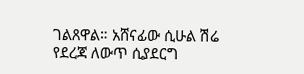ገልጸዋል። አሸናፊው ሲሁል ሽሬ የደረጃ ለውጥ ሲያደርግ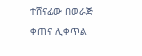ተሸናፊው በወራጅ ቀጠና ሊቀጥል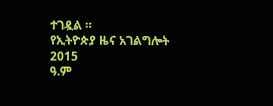ተገዷል ።
የኢትዮጵያ ዜና አገልግሎት
2015
ዓ.ም